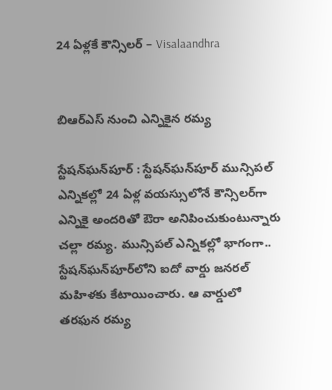24 ఏళ్లకే కౌన్సిలర్‌ – Visalaandhra


బిఆర్ఎస్ నుంచి ఎన్నికైన రమ్య

స్టేషన్‌ఘన్‌పూర్‌ : స్టేషన్‌ఘన్‌పూర్‌ మున్సిపల్‌ ఎన్నికల్లో 24 ఏళ్ల వయస్సులోనే కౌన్సిలర్‌గా ఎన్నికై అందరితో ఔరా అనిపించుకుంటున్నారు చల్లా రమ్య. మున్సిపల్‌ ఎన్నికల్లో భాగంగా.. స్టేషన్‌ఘన్‌పూర్‌లోని ఐదో వార్డు జనరల్‌ మహిళకు కేటాయించారు. ఆ వార్డులో తరఫున రమ్య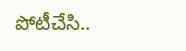పోటీచేసి..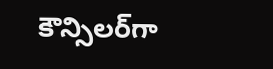కౌన్సిలర్‌గా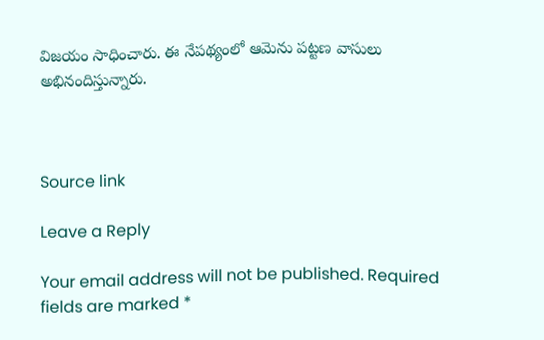విజయం సాధించారు. ఈ నేపథ్యంలో ఆమెను పట్టణ వాసులు అభినందిస్తున్నారు.



Source link

Leave a Reply

Your email address will not be published. Required fields are marked *